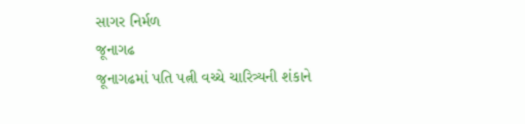સાગર નિર્મળ
જૂનાગઢ
જૂનાગઢમાં પતિ પત્ની વચ્ચે ચારિત્ર્યની શંકાને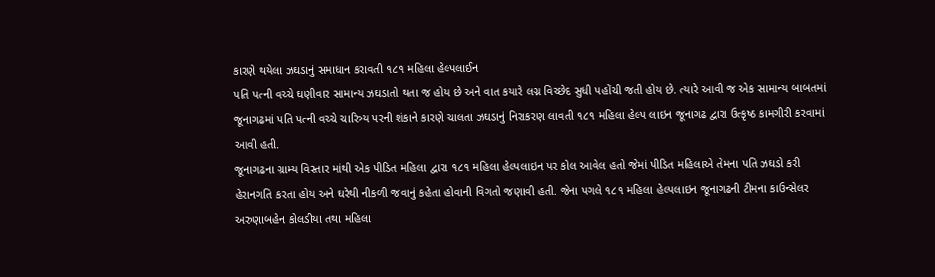કારણે થયેલા ઝઘડાનું સમાધાન કરાવતી ૧૮૧ મહિલા હેલ્પલાઈન
પતિ પત્ની વચ્ચે ઘણીવાર સામાન્ય ઝઘડાતો થતા જ હોય છે અને વાત કયારે લગ્ન વિચ્છેદ સુધી પહોંચી જતી હોય છે. ત્યારે આવી જ એક સામાન્ય બાબતમાં જૂનાગઢમાં પતિ પત્ની વચ્ચે ચારિત્ર્ય પરની શંકાને કારણે ચાલતા ઝઘડાનું નિરાકરણ લાવતી ૧૮૧ મહિલા હેલ્પ લાઇન જૂનાગઢ દ્વારા ઉત્કૃષ્ઠ કામગીરી કરવામાં આવી હતી.
જૂનાગઢના ગ્રામ્ય વિસ્તાર માંથી એક પીડિત મહિલા દ્વારા ૧૮૧ મહિલા હેલ્પલાઇન પર કોલ આવેલ હતો જેમાં પીડિત મહિલાએ તેમના પતિ ઝઘડો કરી હેરાનગતિ કરતા હોય અને ઘરેથી નીકળી જવાનું કહેતા હોવાની વિગતો જણાવી હતી. જેના પગલે ૧૮૧ મહિલા હેલ્પલાઇન જૂનાગઢની ટીમના કાઉન્સેલર અરુણાબહેન કોલડીયા તથા મહિલા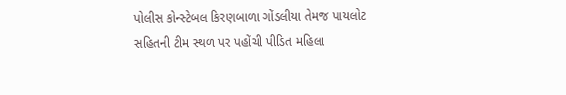પોલીસ કોન્સ્ટેબલ કિરણબાળા ગોંડલીયા તેમજ પાયલોટ
સહિતની ટીમ સ્થળ પર પહોંચી પીડિત મહિલા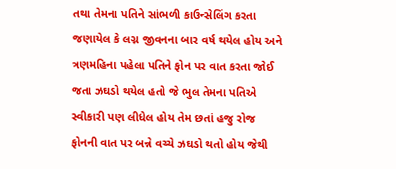તથા તેમના પતિને સાંભળી કાઉન્સેલિંગ કરતા જણાયેલ કે લગ્ન જીવનના બાર વર્ષ થયેલ હોય અને ત્રણમહિના પહેલા પતિને ફોન પર વાત કરતા જોઈ જતા ઝઘડો થયેલ હતો જે ભુલ તેમના પતિએ સ્વીકારી પણ લીધેલ હોય તેમ છતાં હજુ રોજ ફોનની વાત પર બન્ને વચ્ચે ઝઘડો થતો હોય જેથી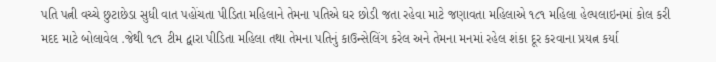પતિ પત્ની વચ્ચે છુટાછેડા સુધી વાત પહોંચતા પીડિતા મહિલાને તેમના પતિએ ઘર છોડી જતા રહેવા માટે જણાવતા મહિલાએ ૧૮૧ મહિલા હેલ્પલાઇનમાં કોલ કરી મદદ માટે બોલાવેલ .જેથી ૧૮૧ ટીમ દ્વારા પીડિતા મહિલા તથા તેમના પતિનું કાઉન્સેલિંગ કરેલ અને તેમના મનમાં રહેલ શંકા દૂર કરવાના પ્રયત્ન કર્યા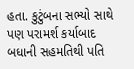હતા. કુટુંબના સભ્યો સાથે પણ પરામર્શ કર્યાબાદ બધાની સહમતિથી પતિ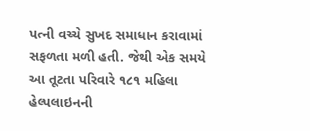પત્ની વચ્ચે સુખદ સમાધાન કરાવામાં સફળતા મળી હતી. જેથી એક સમયે આ તૂટતા પરિવારે ૧૮૧ મહિલા હેલ્પલાઇનની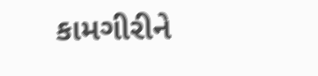કામગીરીને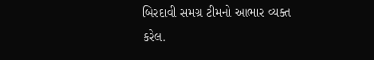બિરદાવી સમગ્ર ટીમનો આભાર વ્યક્ત કરેલ.